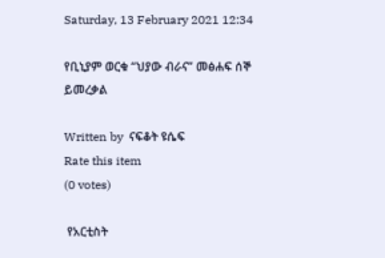Saturday, 13 February 2021 12:34

የቢኒያም ወርቁ “ህያው ብራና” መፅሐፍ ሰኞ ይመረቃል

Written by  ናፍቆት ዩሴፍ
Rate this item
(0 votes)

 የአርቲስት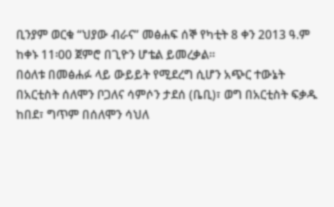ቢንያም ወርቁ “ህያው ብራና” መፅሐፍ ሰኞ የካቲት 8 ቀን 2013 ዓ.ም ከቀኑ 11፡00 ጀምሮ በጊዮን ሆቴል ይመረቃል።
በዕለቱ በመፅሐፉ ላይ ውይይት የሚደረግ ሲሆን አጭር ተውኔት በአርቲስት ሰለሞን ቦጋለና ሳምሶን ታደሰ (ቤቢ)፣ ወግ በአርቲስት ፍቃዱ ከበደ፣ ግጥም በሰለሞን ሳህለ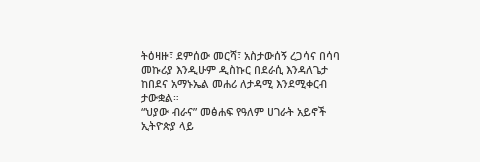ትዕዛዙ፣ ደምሰው መርሻ፣ አስታውሰኝ ረጋሳና በሳባ መኩሪያ እንዲሁም ዲስኩር በደራሲ እንዳለጌታ ከበደና አማኑኤል መሐሪ ለታዳሚ እንደሚቀርብ ታውቋል።
“ህያው ብራና” መፅሐፍ የዓለም ሀገራት አይኖች ኢትዮጵያ ላይ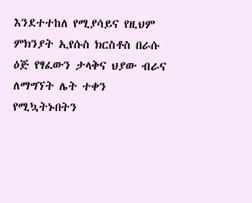እንደተተከለ የሚያሳይና የዚህም ምክንያት ኢየሱስ ክርስቶስ በራሱ ዕጅ የፃፈውን ታላቅና ህያው ብራና ለማግኘት ሌት ተቀን የሚኳትኑበትን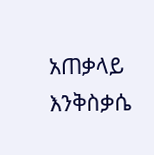አጠቃላይ እንቅስቃሴ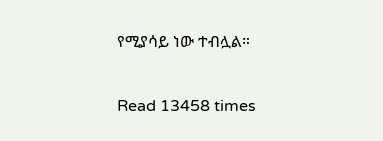የሚያሳይ ነው ተብሏል።

Read 13458 times